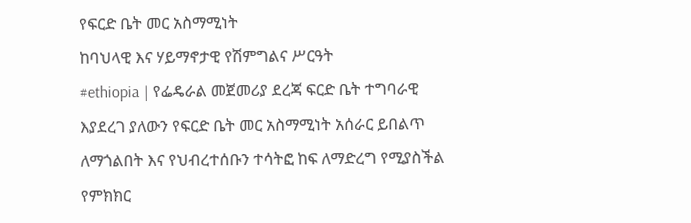የፍርድ ቤት መር አስማሚነት
ከባህላዊ እና ሃይማኖታዊ የሽምግልና ሥርዓት
#ethiopia | የፌዴራል መጀመሪያ ደረጃ ፍርድ ቤት ተግባራዊ እያደረገ ያለውን የፍርድ ቤት መር አስማሚነት አሰራር ይበልጥ ለማጎልበት እና የህብረተሰቡን ተሳትፎ ከፍ ለማድረግ የሚያስችል የምክክር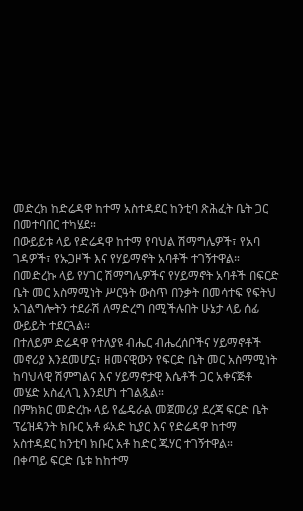መድረክ ከድሬዳዋ ከተማ አስተዳደር ከንቲባ ጽሕፈት ቤት ጋር በመተባበር ተካሄደ።
በውይይቱ ላይ የድሬዳዋ ከተማ የባህል ሽማግሌዎች፣ የአባ ገዳዎች፣ የኡጋዞች እና የሃይማኖት አባቶች ተገኝተዋል።
በመድረኩ ላይ የሃገር ሽማግሌዎችና የሃይማኖት አባቶች በፍርድ ቤት መር አስማሚነት ሥርዓት ውስጥ በንቃት በመሳተፍ የፍትህ አገልግሎትን ተደራሽ ለማድረግ በሚችሉበት ሁኔታ ላይ ሰፊ ውይይት ተደርጓል።
በተለይም ድሬዳዋ የተለያዩ ብሔር ብሔረሰቦችና ሃይማኖቶች መኖሪያ እንደመሆኗ፣ ዘመናዊውን የፍርድ ቤት መር አስማሚነት ከባህላዊ ሽምግልና እና ሃይማኖታዊ እሴቶች ጋር አቀናጅቶ መሄድ አስፈላጊ እንደሆነ ተገልጿል።
በምክክር መድረኩ ላይ የፌዴራል መጀመሪያ ደረጃ ፍርድ ቤት ፕሬዝዳንት ክቡር አቶ ፉአድ ኪያር እና የድሬዳዋ ከተማ አስተዳደር ከንቲባ ክቡር አቶ ከድር ጁሃር ተገኝተዋል።
በቀጣይ ፍርድ ቤቱ ከከተማ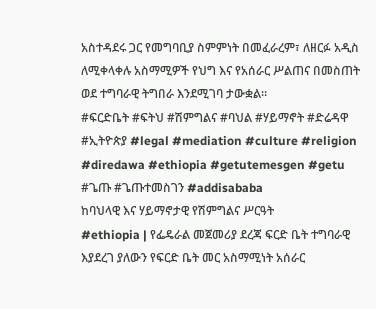አስተዳደሩ ጋር የመግባቢያ ስምምነት በመፈራረም፣ ለዘርፉ አዲስ ለሚቀላቀሉ አስማሚዎች የህግ እና የአሰራር ሥልጠና በመስጠት ወደ ተግባራዊ ትግበራ እንደሚገባ ታውቋል።
#ፍርድቤት #ፍትህ #ሽምግልና #ባህል #ሃይማኖት #ድሬዳዋ #ኢትዮጵያ #legal #mediation #culture #religion #diredawa #ethiopia #getutemesgen #getu #ጌጡ #ጌጡተመስገን #addisababa
ከባህላዊ እና ሃይማኖታዊ የሽምግልና ሥርዓት
#ethiopia | የፌዴራል መጀመሪያ ደረጃ ፍርድ ቤት ተግባራዊ እያደረገ ያለውን የፍርድ ቤት መር አስማሚነት አሰራር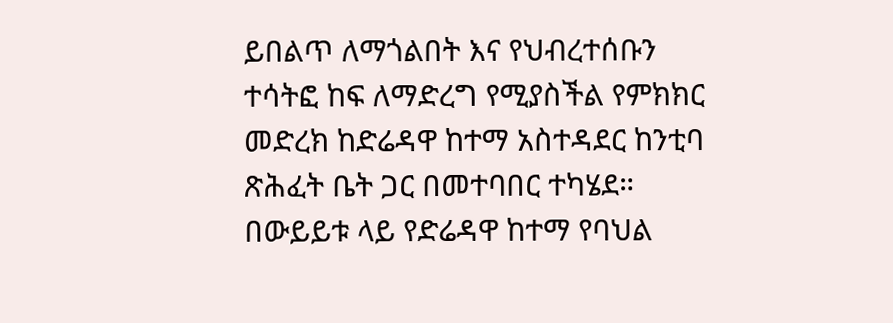ይበልጥ ለማጎልበት እና የህብረተሰቡን ተሳትፎ ከፍ ለማድረግ የሚያስችል የምክክር መድረክ ከድሬዳዋ ከተማ አስተዳደር ከንቲባ ጽሕፈት ቤት ጋር በመተባበር ተካሄደ።
በውይይቱ ላይ የድሬዳዋ ከተማ የባህል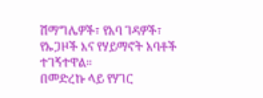ሽማግሌዎች፣ የአባ ገዳዎች፣ የኡጋዞች እና የሃይማኖት አባቶች ተገኝተዋል።
በመድረኩ ላይ የሃገር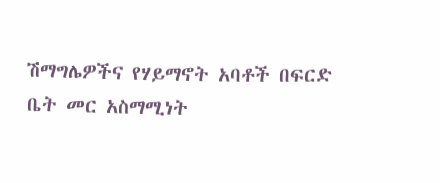ሽማግሌዎችና የሃይማኖት አባቶች በፍርድ ቤት መር አስማሚነት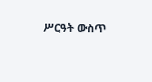ሥርዓት ውስጥ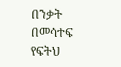በንቃት በመሳተፍ የፍትህ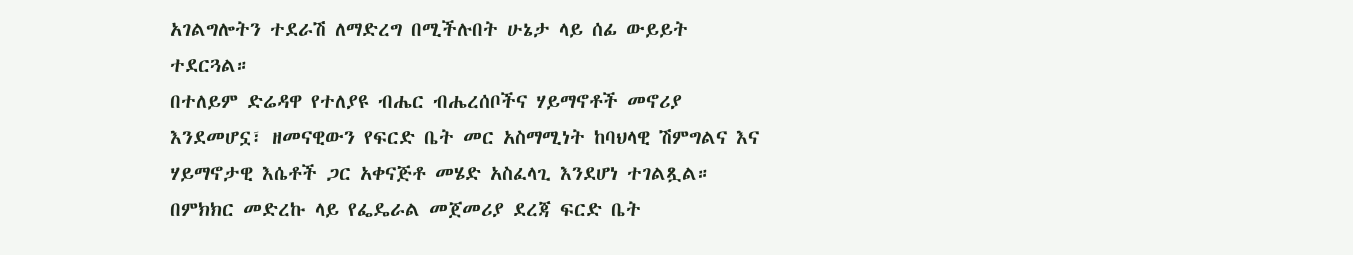አገልግሎትን ተደራሽ ለማድረግ በሚችሉበት ሁኔታ ላይ ሰፊ ውይይት ተደርጓል።
በተለይም ድሬዳዋ የተለያዩ ብሔር ብሔረሰቦችና ሃይማኖቶች መኖሪያ እንደመሆኗ፣ ዘመናዊውን የፍርድ ቤት መር አስማሚነት ከባህላዊ ሽምግልና እና ሃይማኖታዊ እሴቶች ጋር አቀናጅቶ መሄድ አስፈላጊ እንደሆነ ተገልጿል።
በምክክር መድረኩ ላይ የፌዴራል መጀመሪያ ደረጃ ፍርድ ቤት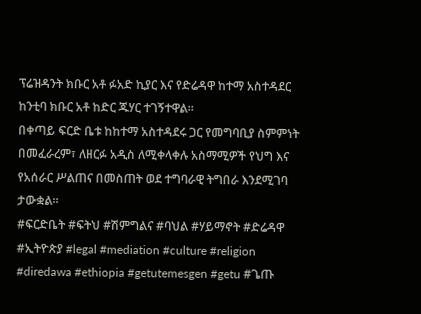ፕሬዝዳንት ክቡር አቶ ፉአድ ኪያር እና የድሬዳዋ ከተማ አስተዳደር ከንቲባ ክቡር አቶ ከድር ጁሃር ተገኝተዋል።
በቀጣይ ፍርድ ቤቱ ከከተማ አስተዳደሩ ጋር የመግባቢያ ስምምነት በመፈራረም፣ ለዘርፉ አዲስ ለሚቀላቀሉ አስማሚዎች የህግ እና የአሰራር ሥልጠና በመስጠት ወደ ተግባራዊ ትግበራ እንደሚገባ ታውቋል።
#ፍርድቤት #ፍትህ #ሽምግልና #ባህል #ሃይማኖት #ድሬዳዋ #ኢትዮጵያ #legal #mediation #culture #religion #diredawa #ethiopia #getutemesgen #getu #ጌጡ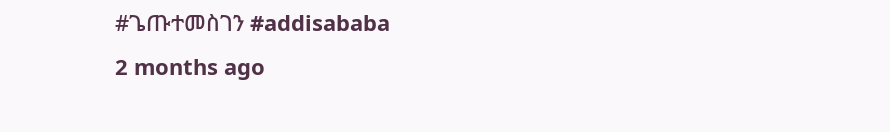#ጌጡተመስገን #addisababa
2 months ago